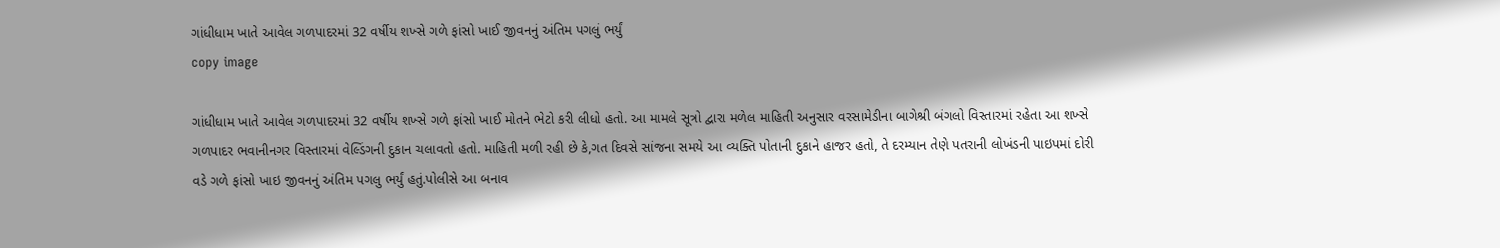ગાંધીધામ ખાતે આવેલ ગળપાદરમાં 32 વર્ષીય શખ્સે ગળે ફાંસો ખાઈ જીવનનું અંતિમ પગલું ભર્યું
copy image

ગાંધીધામ ખાતે આવેલ ગળપાદરમાં 32 વર્ષીય શખ્સે ગળે ફાંસો ખાઈ મોતને ભેટો કરી લીધો હતો. આ મામલે સૂત્રો દ્વારા મળેલ માહિતી અનુસાર વરસામેડીના બાગેશ્રી બંગલો વિસ્તારમાં રહેતા આ શખ્સે ગળપાદર ભવાનીનગર વિસ્તારમાં વેલ્ડિંગની દુકાન ચલાવતો હતો. માહિતી મળી રહી છે કે,ગત દિવસે સાંજના સમયે આ વ્યક્તિ પોતાની દુકાને હાજર હતો, તે દરમ્યાન તેણે પતરાની લોખંડની પાઇપમાં દોરી વડે ગળે ફાંસો ખાઇ જીવનનું અંતિમ પગલુ ભર્યું હતું.પોલીસે આ બનાવ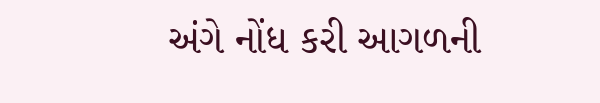અંગે નોંધ કરી આગળની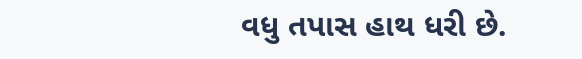વધુ તપાસ હાથ ધરી છે.